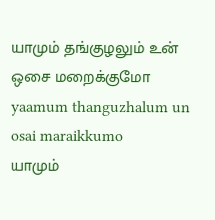யாமும் தங்குழலும் உன் ஒசை மறைக்குமோ
yaamum thanguzhalum un osai maraikkumo
யாமும்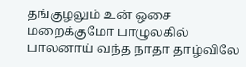தங்குழலும் உன் ஒசை மறைக்குமோ பாழுலகில் பாலனாய் வந்த நாதா தாழ்விலே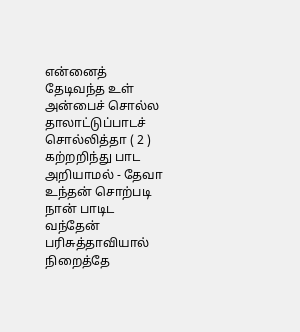என்னைத் தேடிவந்த உள் அன்பைச் சொல்ல தாலாட்டுப்பாடச் சொல்லித்தா ( 2 )
கற்றறிந்து பாட அறியாமல் - தேவா உந்தன் சொற்படி நான் பாடிட வந்தேன் பரிசுத்தாவியால் நிறைத்தே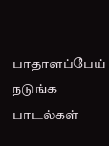பாதாளப்பேய் நடுங்க பாடல்கள்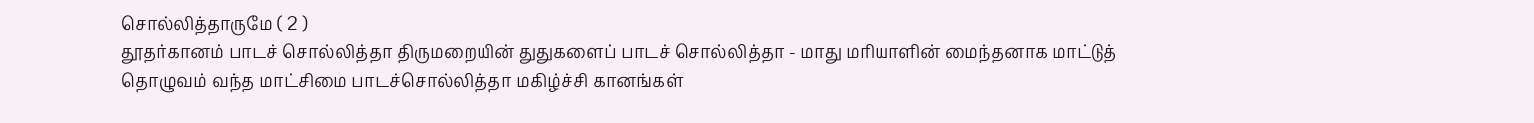சொல்லித்தாருமே ( 2 )
தூதர்கானம் பாடச் சொல்லித்தா திருமறையின் துதுகளைப் பாடச் சொல்லித்தா - மாது மரியாளின் மைந்தனாக மாட்டுத் தொழுவம் வந்த மாட்சிமை பாடச்சொல்லித்தா மகிழ்ச்சி கானங்கள்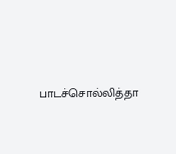பாடச்சொல்லித்தா